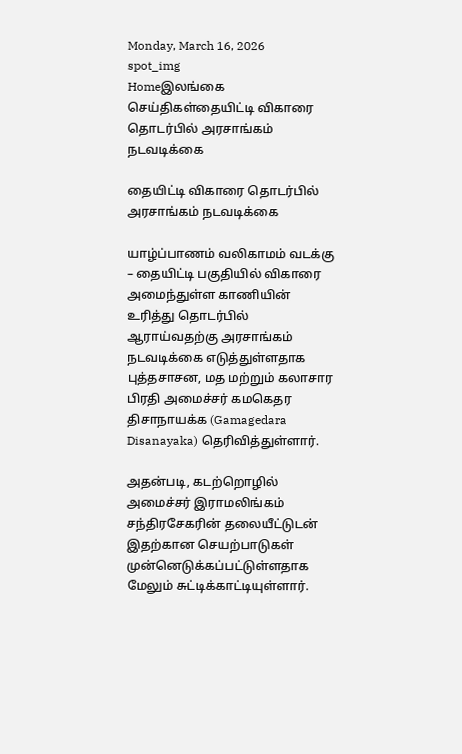Monday, March 16, 2026
spot_img
Homeஇலங்கை செய்திகள்தையிட்டி விகாரை தொடர்பில் அரசாங்கம் நடவடிக்கை

தையிட்டி விகாரை தொடர்பில் அரசாங்கம் நடவடிக்கை

யாழ்ப்பாணம் வலிகாமம் வடக்கு – தையிட்டி பகுதியில் விகாரை அமைந்துள்ள காணியின் உரித்து தொடர்பில் ஆராய்வதற்கு அரசாங்கம் நடவடிக்கை எடுத்துள்ளதாக புத்தசாசன, மத மற்றும் கலாசார பிரதி அமைச்சர் கமகெதர திசாநாயக்க (Gamagedara Disanayaka) தெரிவித்துள்ளார்.

அதன்படி, கடற்றொழில் அமைச்சர் இராமலிங்கம் சந்திரசேகரின் தலையீட்டுடன் இதற்கான செயற்பாடுகள் முன்னெடுக்கப்பட்டுள்ளதாக மேலும் சுட்டிக்காட்டியுள்ளார்.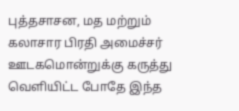புத்தசாசன, மத மற்றும் கலாசார பிரதி அமைச்சர் ஊடகமொன்றுக்கு கருத்து வெளியிட்ட போதே இந்த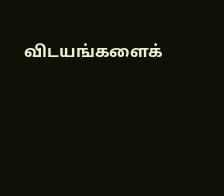விடயங்களைக்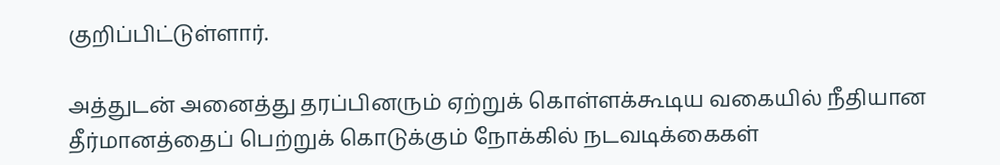குறிப்பிட்டுள்ளார்.

அத்துடன் அனைத்து தரப்பினரும் ஏற்றுக் கொள்ளக்கூடிய வகையில் நீதியான தீர்மானத்தைப் பெற்றுக் கொடுக்கும் நோக்கில் நடவடிக்கைகள்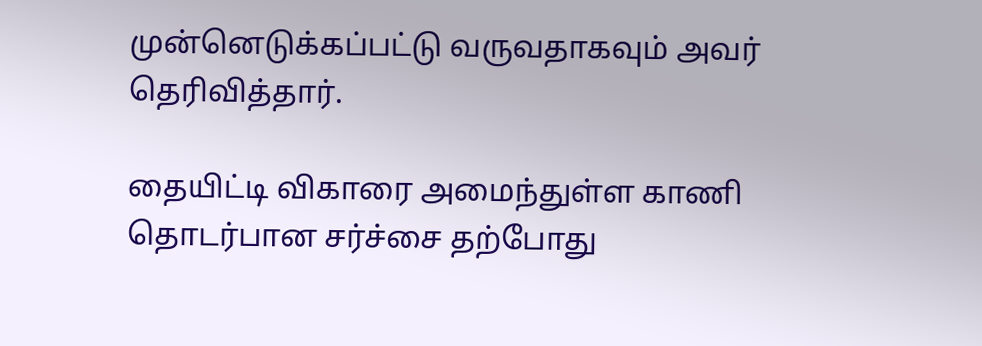முன்னெடுக்கப்பட்டு வருவதாகவும் அவர் தெரிவித்தார்.

தையிட்டி விகாரை அமைந்துள்ள காணி தொடர்பான சர்ச்சை தற்போது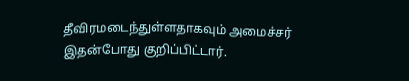தீவிரமடைந்துள்ளதாகவும் அமைச்சர் இதன்போது குறிப்பிட்டார்.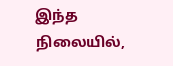இந்த நிலையில்,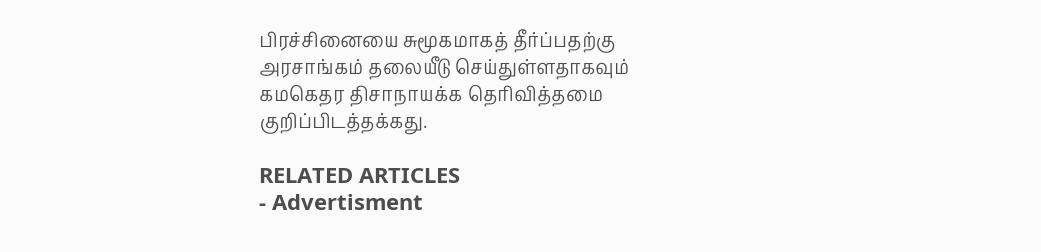பிரச்சினையை சுமூகமாகத் தீர்ப்பதற்கு அரசாங்கம் தலையீடு செய்துள்ளதாகவும் கமகெதர திசாநாயக்க தெரிவித்தமை குறிப்பிடத்தக்கது.

RELATED ARTICLES
- Advertisment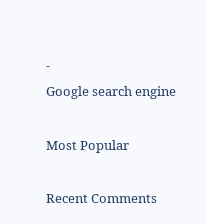-
Google search engine

Most Popular

Recent Comments